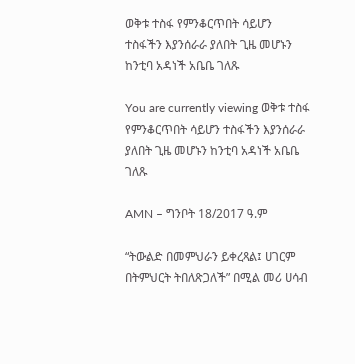ወቅቱ ተስፋ የምንቆርጥበት ሳይሆን ተስፋችን እያንሰራራ ያለበት ጊዜ መሆኑን ከንቲባ አዳነች አቤቤ ገለጹ

You are currently viewing ወቅቱ ተስፋ የምንቆርጥበት ሳይሆን ተስፋችን እያንሰራራ ያለበት ጊዜ መሆኑን ከንቲባ አዳነች አቤቤ ገለጹ

AMN – ግንቦት 18/2017 ዓ.ም

“ትውልድ በመምህራን ይቀረጻል፤ ሀገርም በትምህርት ትበለጽጋለች” በሚል መሪ ሀሳብ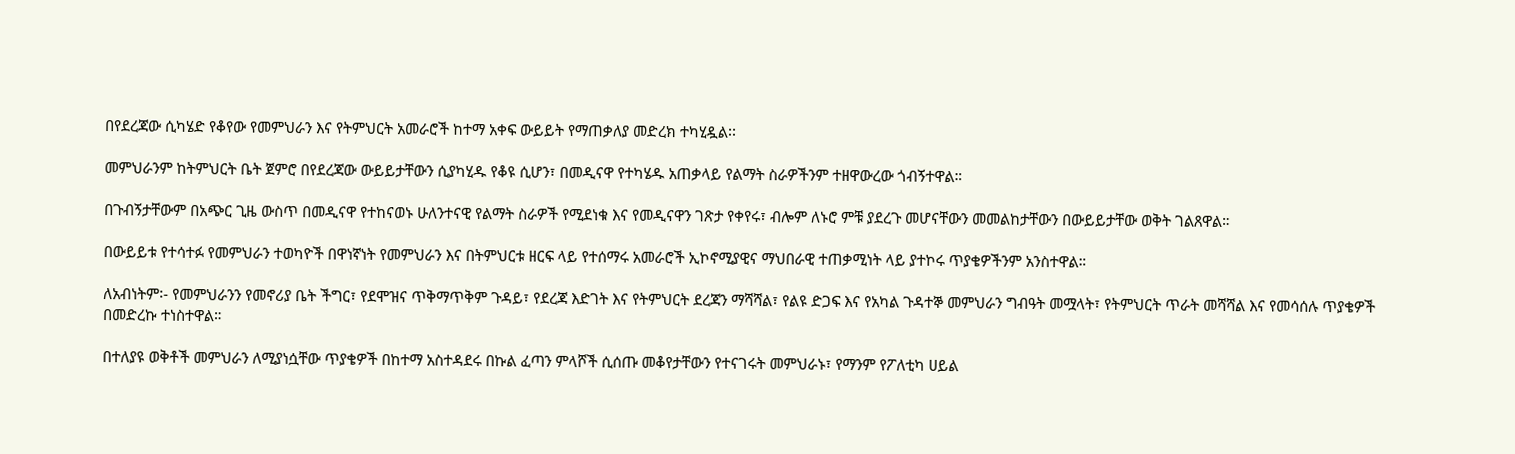በየደረጃው ሲካሄድ የቆየው የመምህራን እና የትምህርት አመራሮች ከተማ አቀፍ ውይይት የማጠቃለያ መድረክ ተካሂዷል፡፡

መምህራንም ከትምህርት ቤት ጀምሮ በየደረጃው ውይይታቸውን ሲያካሂዱ የቆዩ ሲሆን፣ በመዲናዋ የተካሄዱ አጠቃላይ የልማት ስራዎችንም ተዘዋውረው ጎብኝተዋል።

በጉብኝታቸውም በአጭር ጊዜ ውስጥ በመዲናዋ የተከናወኑ ሁለንተናዊ የልማት ስራዎች የሚደነቁ እና የመዲናዋን ገጽታ የቀየሩ፣ ብሎም ለኑሮ ምቹ ያደረጉ መሆናቸውን መመልከታቸውን በውይይታቸው ወቅት ገልጸዋል።

በውይይቱ የተሳተፉ የመምህራን ተወካዮች በዋነኛነት የመምህራን እና በትምህርቱ ዘርፍ ላይ የተሰማሩ አመራሮች ኢኮኖሚያዊና ማህበራዊ ተጠቃሚነት ላይ ያተኮሩ ጥያቄዎችንም አንስተዋል።

ለአብነትም፡- የመምህራንን የመኖሪያ ቤት ችግር፣ የደሞዝና ጥቅማጥቅም ጉዳይ፣ የደረጃ እድገት እና የትምህርት ደረጃን ማሻሻል፣ የልዩ ድጋፍ እና የአካል ጉዳተኞ መምህራን ግብዓት መሟላት፣ የትምህርት ጥራት መሻሻል እና የመሳሰሉ ጥያቄዎች በመድረኩ ተነስተዋል።

በተለያዩ ወቅቶች መምህራን ለሚያነሷቸው ጥያቄዎች በከተማ አስተዳደሩ በኩል ፈጣን ምላሾች ሲሰጡ መቆየታቸውን የተናገሩት መምህራኑ፣ የማንም የፖለቲካ ሀይል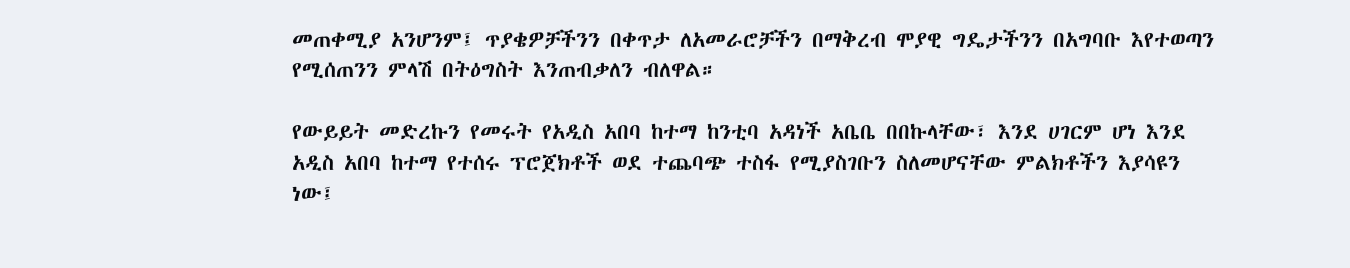መጠቀሚያ አንሆንም፤ ጥያቄዎቻችንን በቀጥታ ለአመራሮቻችን በማቅረብ ሞያዊ ግዴታችንን በአግባቡ እየተወጣን የሚሰጠንን ምላሽ በትዕግስት እንጠብቃለን ብለዋል።

የውይይት መድረኩን የመሩት የአዲስ አበባ ከተማ ከንቲባ አዳነች አቤቤ በበኩላቸው፣ እንደ ሀገርም ሆነ እንደ አዲስ አበባ ከተማ የተሰሩ ፕሮጀክቶች ወደ ተጨባጭ ተስፋ የሚያስገቡን ስለመሆናቸው ምልክቶችን እያሳዩን ነው፤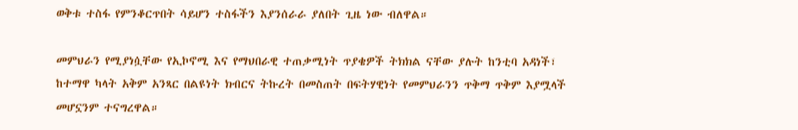ወቅቱ ተስፋ የምንቆርጥበት ሳይሆን ተስፋችን እያንሰራራ ያለበት ጊዜ ነው ብለዋል።

መምህራን የሚያነሷቸው የኢኮኖሚ እና የማህበራዊ ተጠቃሚነት ጥያቄዎች ትክክል ናቸው ያሉት ከንቲባ አዳነች፣ ከተማዋ ካላት አቅም አንጻር በልዩነት ክብርና ትኩረት በመስጠት በፍትሃዊነት የመምህራንን ጥቅማ ጥቅም እያሟላች መሆኗንም ተናግረዋል።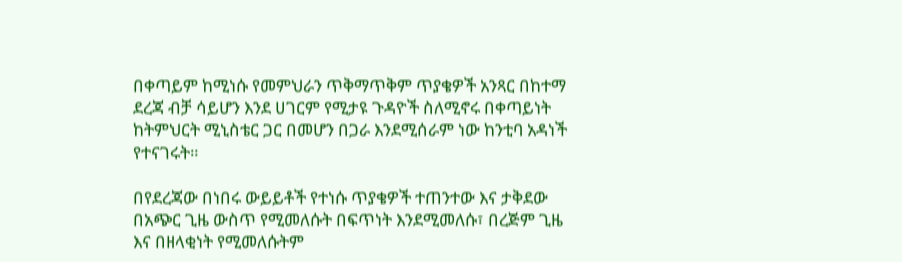በቀጣይም ከሚነሱ የመምህራን ጥቅማጥቅም ጥያቄዎች አንጻር በከተማ ደረጃ ብቻ ሳይሆን እንደ ሀገርም የሚታዩ ጉዳዮች ስለሚኖሩ በቀጣይነት ከትምህርት ሚኒስቴር ጋር በመሆን በጋራ እንደሚሰራም ነው ከንቲባ አዳነች የተናገሩት።

በየደረጃው በነበሩ ውይይቶች የተነሱ ጥያቄዎች ተጠንተው እና ታቅደው በአጭር ጊዜ ውስጥ የሚመለሱት በፍጥነት እንደሚመለሱ፣ በረጅም ጊዜ እና በዘላቂነት የሚመለሱትም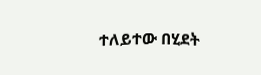ተለይተው በሂደት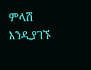ምላሽ እንዲያገኙ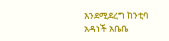እንደሚደረግ ከንቲባ አዳነች አቤቤ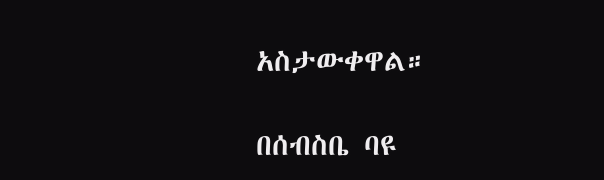አስታውቀዋል።

በሰብስቤ ባዩ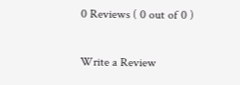0 Reviews ( 0 out of 0 )

Write a Review